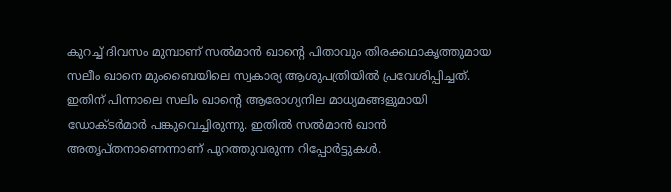കുറച്ച് ദിവസം മുമ്പാണ് സൽമാൻ ഖാന്റെ പിതാവും തിരക്കഥാകൃത്തുമായ സലീം ഖാനെ മുംബൈയിലെ സ്വകാര്യ ആശുപത്രിയിൽ പ്രവേശിപ്പിച്ചത്. ഇതിന് പിന്നാലെ സലിം ഖാന്റെ ആരോഗ്യനില മാധ്യമങ്ങളുമായി ഡോക്ടർമാർ പങ്കുവെച്ചിരുന്നു. ഇതിൽ സൽമാൻ ഖാൻ അതൃപ്തനാണെന്നാണ് പുറത്തുവരുന്ന റിപ്പോർട്ടുകൾ.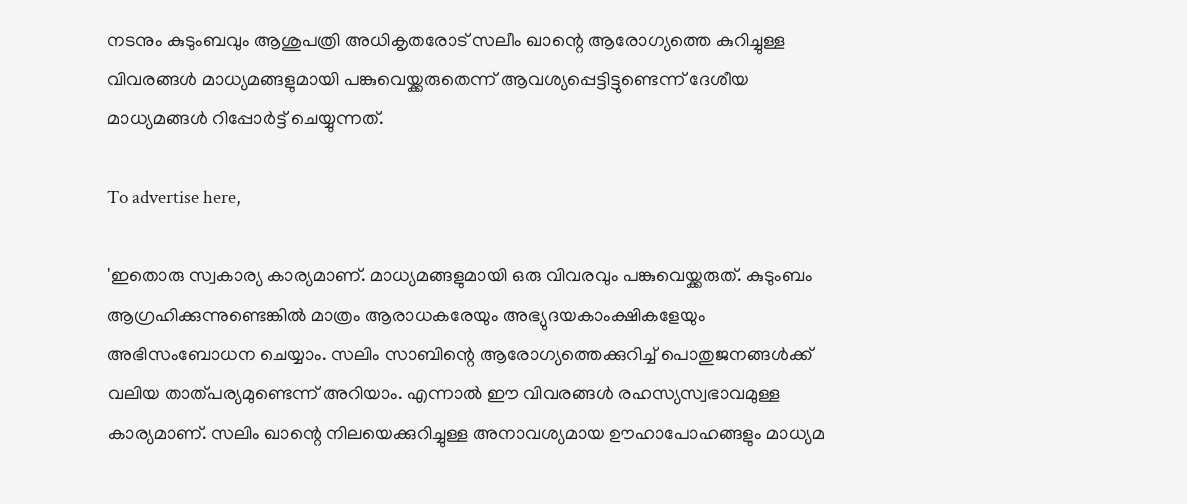നടനും കുടുംബവും ആശുപത്രി അധികൃതരോട് സലീം ഖാന്റെ ആരോഗ്യത്തെ കുറിച്ചുള്ള വിവരങ്ങൾ മാധ്യമങ്ങളുമായി പങ്കുവെയ്ക്കരുതെന്ന് ആവശ്യപ്പെട്ടിട്ടുണ്ടെന്ന് ദേശീയ മാധ്യമങ്ങൾ റിപ്പോർട്ട് ചെയ്യുന്നത്.

To advertise here,

'ഇതൊരു സ്വകാര്യ കാര്യമാണ്. മാധ്യമങ്ങളുമായി ഒരു വിവരവും പങ്കുവെയ്ക്കരുത്. കുടുംബം ആഗ്രഹിക്കുന്നുണ്ടെങ്കിൽ മാത്രം ആരാധകരേയും അഭ്യുദയകാംക്ഷികളേയും അഭിസംബോധന ചെയ്യാം. സലിം സാബിന്റെ ആരോഗ്യത്തെക്കുറിച്ച് പൊതുജനങ്ങൾക്ക് വലിയ താത്പര്യമുണ്ടെന്ന് അറിയാം. എന്നാൽ ഈ വിവരങ്ങൾ രഹസ്യസ്വഭാവമുള്ള കാര്യമാണ്. സലിം ഖാന്റെ നിലയെക്കുറിച്ചുള്ള അനാവശ്യമായ ഊഹാപോഹങ്ങളും മാധ്യമ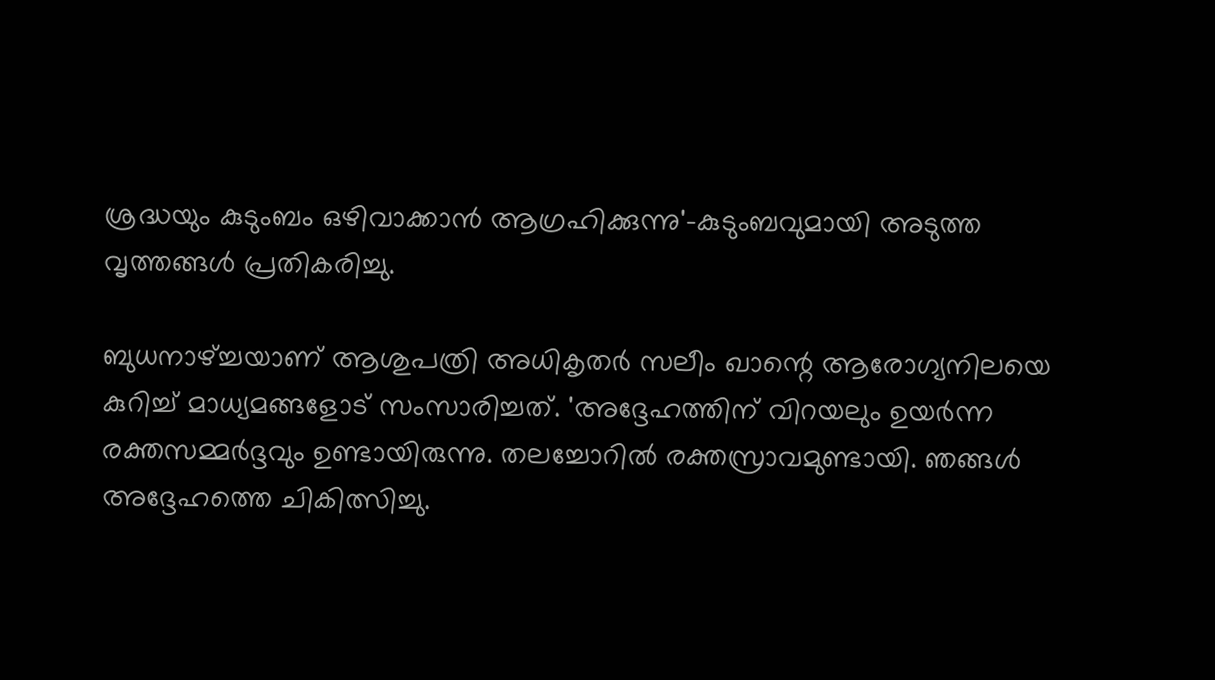ശ്രദ്ധയും കുടുംബം ഒഴിവാക്കാൻ ആഗ്രഹിക്കുന്നു'-കുടുംബവുമായി അടുത്ത വൃത്തങ്ങൾ പ്രതികരിച്ചു.

ബുധനാഴ്ച്ചയാണ് ആശുപത്രി അധികൃതർ സലീം ഖാന്റെ ആരോഗ്യനിലയെ കുറിച്ച് മാധ്യമങ്ങളോട് സംസാരിച്ചത്. 'അദ്ദേഹത്തിന് വിറയലും ഉയർന്ന രക്തസമ്മർദ്ദവും ഉണ്ടായിരുന്നു. തലച്ചോറിൽ രക്തസ്രാവമുണ്ടായി. ഞങ്ങൾ അദ്ദേഹത്തെ ചികിത്സിച്ചു.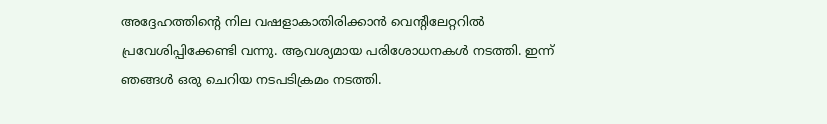അദ്ദേഹത്തിന്റെ നില വഷളാകാതിരിക്കാൻ വെന്റിലേറ്ററിൽ പ്രവേശിപ്പിക്കേണ്ടി വന്നു. ആവശ്യമായ പരിശോധനകൾ നടത്തി. ഇന്ന് ഞങ്ങൾ ഒരു ചെറിയ നടപടിക്രമം നടത്തി.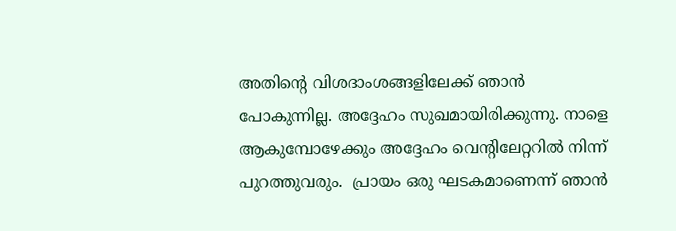അതിന്റെ വിശദാംശങ്ങളിലേക്ക് ഞാൻ പോകുന്നില്ല. അദ്ദേഹം സുഖമായിരിക്കുന്നു. നാളെ ആകുമ്പോഴേക്കും അദ്ദേഹം വെന്റിലേറ്ററിൽ നിന്ന് പുറത്തുവരും.  പ്രായം ഒരു ഘടകമാണെന്ന് ഞാൻ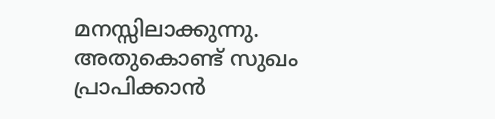മനസ്സിലാക്കുന്നു. അതുകൊണ്ട് സുഖം പ്രാപിക്കാൻ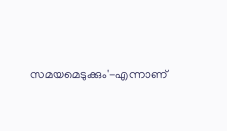സമയമെടുക്കും'-എന്നാണ്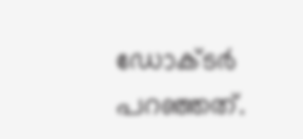ഡോക്ടർ പറഞ്ഞത്.